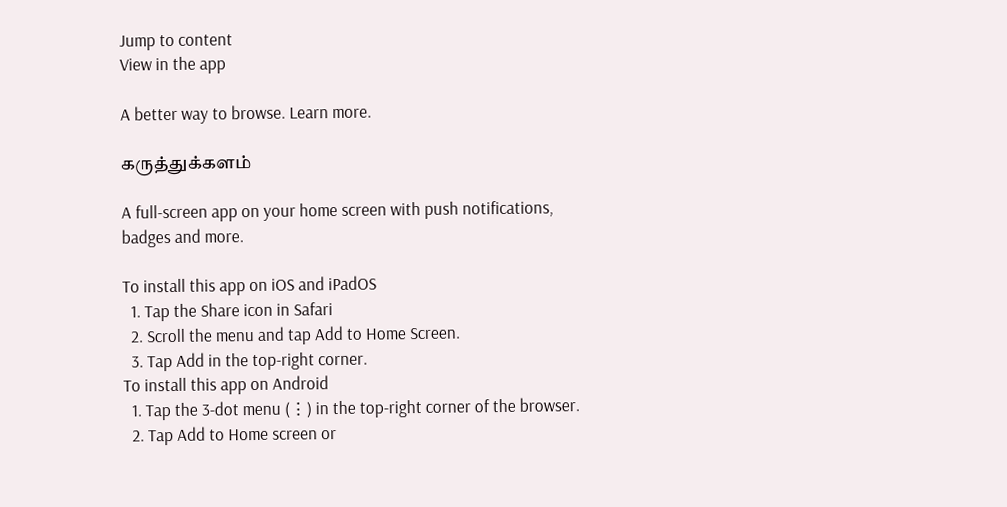Jump to content
View in the app

A better way to browse. Learn more.

கருத்துக்களம்

A full-screen app on your home screen with push notifications, badges and more.

To install this app on iOS and iPadOS
  1. Tap the Share icon in Safari
  2. Scroll the menu and tap Add to Home Screen.
  3. Tap Add in the top-right corner.
To install this app on Android
  1. Tap the 3-dot menu (⋮) in the top-right corner of the browser.
  2. Tap Add to Home screen or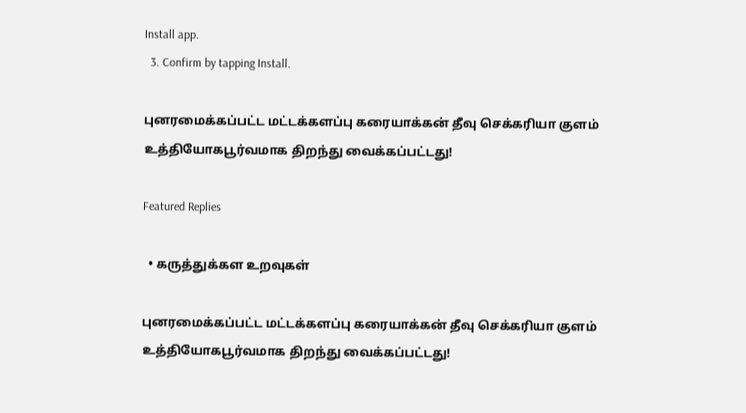Install app.
  3. Confirm by tapping Install.

புனரமைக்கப்பட்ட மட்டக்களப்பு கரையாக்கன் தீவு செக்கரியா குளம் உத்தியோகபூர்வமாக திறந்து வைக்கப்பட்டது!

Featured Replies

  • கருத்துக்கள உறவுகள்

புனரமைக்கப்பட்ட மட்டக்களப்பு கரையாக்கன் தீவு செக்கரியா குளம் உத்தியோகபூர்வமாக திறந்து வைக்கப்பட்டது!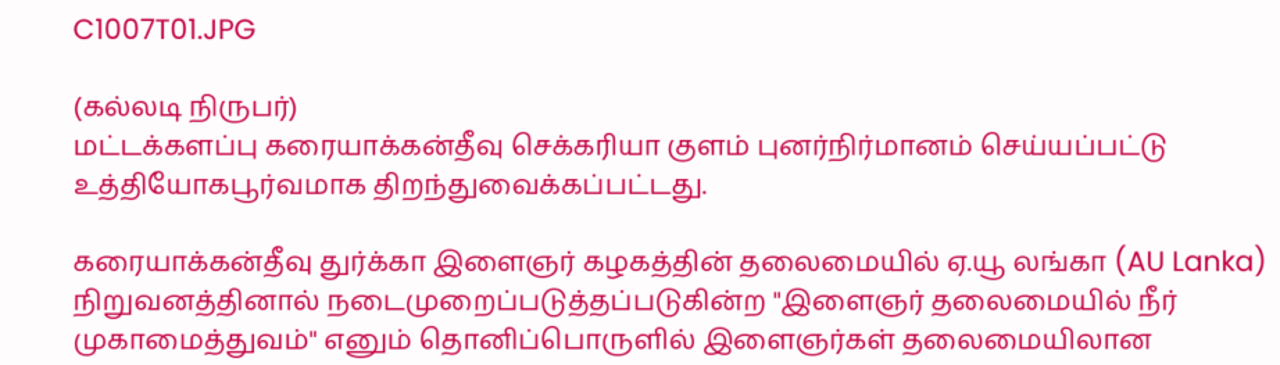C1007T01.JPG

(கல்லடி நிருபர்)
மட்டக்களப்பு கரையாக்கன்தீவு செக்கரியா குளம் புனர்நிர்மானம் செய்யப்பட்டு உத்தியோகபூர்வமாக திறந்துவைக்கப்பட்டது.

கரையாக்கன்தீவு துர்க்கா இளைஞர் கழகத்தின் தலைமையில் ஏ.யூ லங்கா (AU Lanka) நிறுவனத்தினால் நடைமுறைப்படுத்தப்படுகின்ற "இளைஞர் தலைமையில் நீர் முகாமைத்துவம்" எனும் தொனிப்பொருளில் இளைஞர்கள் தலைமையிலான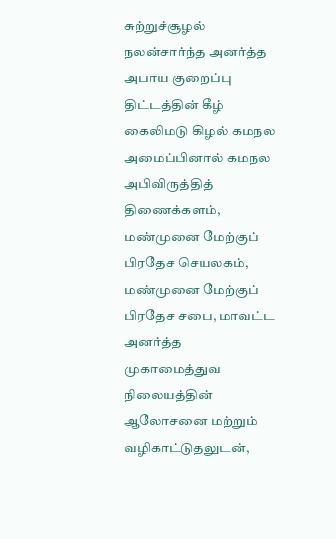சுற்றுச்சூழல் நலன்சார்ந்த அனர்த்த அபாய குறைப்பு திட்டத்தின் கீழ் கைலிமடு கிழல் கமநல அமைப்பினால் கமநல அபிவிருத்தித் திணைக்களம், மண்முனை மேற்குப் பிரதேச செயலகம், மண்முனை மேற்குப் பிரதேச சபை, மாவட்ட அனர்த்த முகாமைத்துவ நிலையத்தின் ஆலோசனை மற்றும் வழிகாட்டுதலுடன்,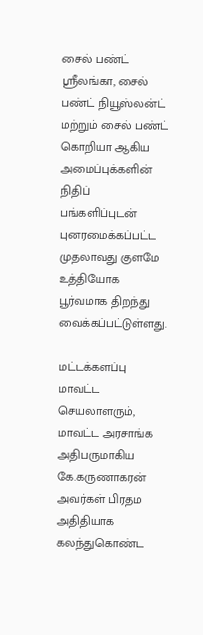சைல் பண்ட் ஸ்ரீலங்கா, சைல் பண்ட் நியூஸ்லன்ட் மற்றும் சைல் பண்ட் கொறியா ஆகிய அமைப்புக்களின் நிதிப் பங்களிப்புடன் புனரமைக்கப்பட்ட முதலாவது குளமே உத்தியோக பூர்வமாக திறந்து வைக்கப்பட்டுள்ளது.

மட்டக்களப்பு மாவட்ட செயலாளரும், மாவட்ட அரசாங்க அதிபருமாகிய கே.கருணாகரன் அவர்கள் பிரதம அதிதியாக கலந்துகொண்ட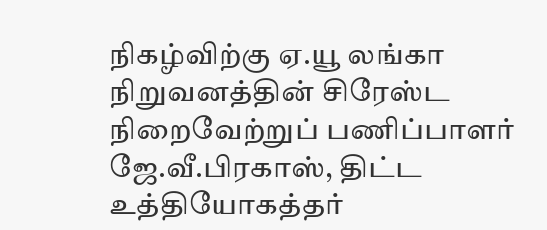நிகழ்விற்கு ஏ.யூ லங்கா நிறுவனத்தின் சிரேஸ்ட நிறைவேற்றுப் பணிப்பாளர் ஜே.வீ.பிரகாஸ், திட்ட உத்தியோகத்தர்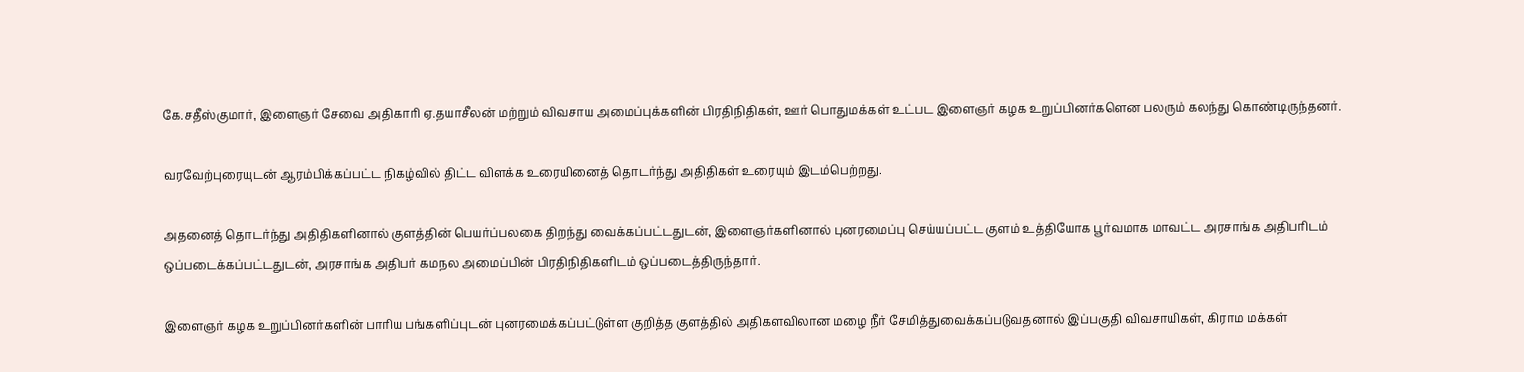கே.சதீஸ்குமார், இளைஞர் சேவை அதிகாரி ஏ.தயாசீலன் மற்றும் விவசாய அமைப்புக்களின் பிரதிநிதிகள், ஊர் பொதுமக்கள் உட்பட இளைஞர் கழக உறுப்பினர்களென பலரும் கலந்து கொண்டிருந்தனர்.

வரவேற்புரையுடன் ஆரம்பிக்கப்பட்ட நிகழ்வில் திட்ட விளக்க உரையினைத் தொடர்ந்து அதிதிகள் உரையும் இடம்பெற்றது.

அதனைத் தொடர்ந்து அதிதிகளினால் குளத்தின் பெயர்ப்பலகை திறந்து வைக்கப்பட்டதுடன், இளைஞர்களினால் புனரமைப்பு செய்யப்பட்ட குளம் உத்தியோக பூர்வமாக மாவட்ட அரசாங்க அதிபரிடம் ஒப்படைக்கப்பட்டதுடன், அரசாங்க அதிபர் கமநல அமைப்பின் பிரதிநிதிகளிடம் ஒப்படைத்திருந்தார்.

இளைஞர் கழக உறுப்பினர்களின் பாரிய பங்களிப்புடன் புனரமைக்கப்பட்டுள்ள குறித்த குளத்தில் அதிகளவிலான மழை நீர் சேமித்துவைக்கப்படுவதனால் இப்பகுதி விவசாயிகள், கிராம மக்கள்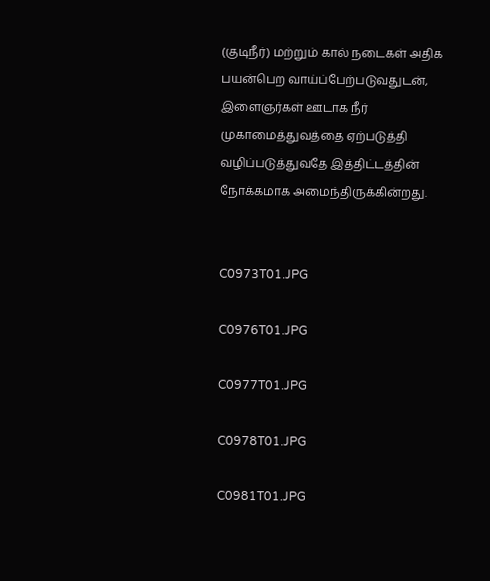(குடிநீர்) மற்றும் கால் நடைகள் அதிக பயன்பெற வாய்ப்பேற்படுவதுடன், இளைஞர்கள் ஊடாக நீர் முகாமைத்துவத்தை ஏற்படுத்தி வழிப்படுத்துவதே இத்திட்டத்தின் நோக்கமாக அமைந்திருக்கின்றது.


C0973T01.JPG

C0976T01.JPG

C0977T01.JPG

C0978T01.JPG

C0981T01.JPG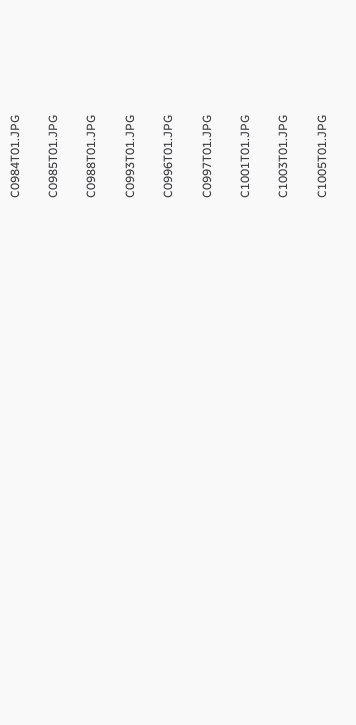C0984T01.JPG

C0985T01.JPG

C0988T01.JPG

C0993T01.JPG

C0996T01.JPG

C0997T01.JPG

C1001T01.JPG

C1003T01.JPG

C1005T01.JPG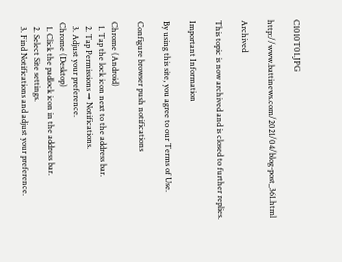C1010T01.JPG

http://www.battinews.com/2021/04/blog-post_361.html

Archived

This topic is now archived and is closed to further replies.

Important Information

By using this site, you agree to our Terms of Use.

Configure browser push notifications

Chrome (Android)
  1. Tap the lock icon next to the address bar.
  2. Tap Permissions → Notifications.
  3. Adjust your preference.
Chrome (Desktop)
  1. Click the padlock icon in the address bar.
  2. Select Site settings.
  3. Find Notifications and adjust your preference.